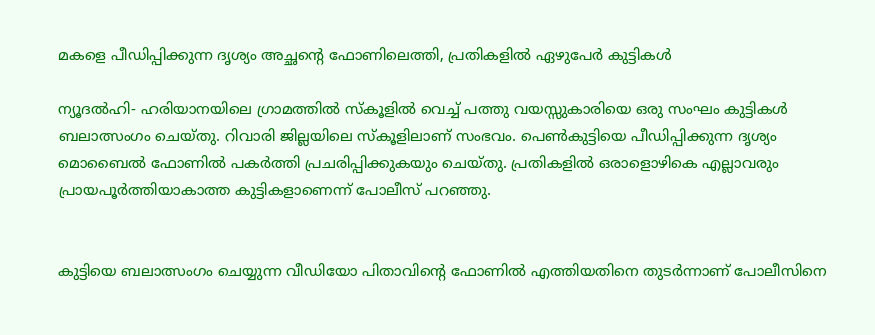മകളെ പീഡിപ്പിക്കുന്ന ദൃശ്യം അച്ഛന്റെ ഫോണിലെത്തി, പ്രതികളില്‍ ഏഴുപേര്‍ കുട്ടികള്‍

ന്യൂദല്‍ഹി- ഹരിയാനയിലെ ഗ്രാമത്തില്‍ സ്‌കൂളില്‍ വെച്ച് പത്തു വയസ്സുകാരിയെ ഒരു സംഘം കുട്ടികള്‍ ബലാത്സംഗം ചെയ്തു. റിവാരി ജില്ലയിലെ സ്‌കൂളിലാണ് സംഭവം. പെണ്‍കുട്ടിയെ പീഡിപ്പിക്കുന്ന ദൃശ്യം മൊബൈല്‍ ഫോണില്‍ പകര്‍ത്തി പ്രചരിപ്പിക്കുകയും ചെയ്തു. പ്രതികളില്‍ ഒരാളൊഴികെ എല്ലാവരും പ്രായപൂര്‍ത്തിയാകാത്ത കുട്ടികളാണെന്ന് പോലീസ് പറഞ്ഞു.


കുട്ടിയെ ബലാത്സംഗം ചെയ്യുന്ന വീഡിയോ പിതാവിന്റെ ഫോണില്‍ എത്തിയതിനെ തുടര്‍ന്നാണ് പോലീസിനെ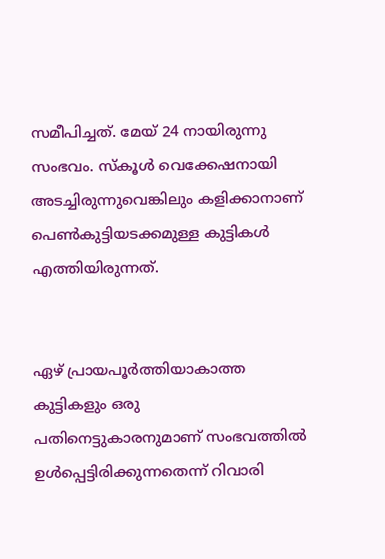സമീപിച്ചത്. മേയ് 24 നായിരുന്നു സംഭവം. സ്‌കൂള്‍ വെക്കേഷനായി അടച്ചിരുന്നുവെങ്കിലും കളിക്കാനാണ് പെണ്‍കുട്ടിയടക്കമുള്ള കുട്ടികള്‍ എത്തിയിരുന്നത്.


ഏഴ് പ്രായപൂര്‍ത്തിയാകാത്ത കുട്ടികളും ഒരു പതിനെട്ടുകാരനുമാണ് സംഭവത്തില്‍ ഉള്‍പ്പെട്ടിരിക്കുന്നതെന്ന് റിവാരി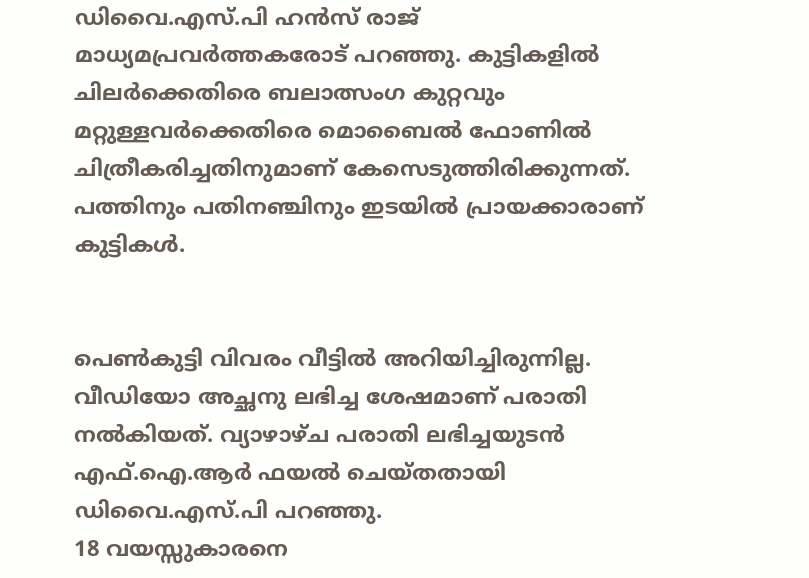ഡിവൈ.എസ്.പി ഹന്‍സ് രാജ് മാധ്യമപ്രവര്‍ത്തകരോട് പറഞ്ഞു. കുട്ടികളില്‍ ചിലര്‍ക്കെതിരെ ബലാത്സംഗ കുറ്റവും മറ്റുള്ളവര്‍ക്കെതിരെ മൊബൈല്‍ ഫോണില്‍ ചിത്രീകരിച്ചതിനുമാണ് കേസെടുത്തിരിക്കുന്നത്. പത്തിനും പതിനഞ്ചിനും ഇടയില്‍ പ്രായക്കാരാണ് കുട്ടികള്‍.


പെണ്‍കുട്ടി വിവരം വീട്ടില്‍ അറിയിച്ചിരുന്നില്ല. വീഡിയോ അച്ഛനു ലഭിച്ച ശേഷമാണ് പരാതി നല്‍കിയത്. വ്യാഴാഴ്ച പരാതി ലഭിച്ചയുടന്‍ എഫ്.ഐ.ആര്‍ ഫയല്‍ ചെയ്തതായി ഡിവൈ.എസ്.പി പറഞ്ഞു.
18 വയസ്സുകാരനെ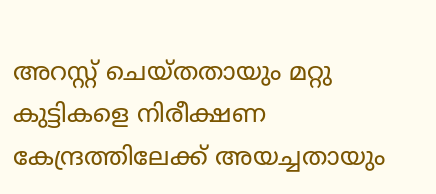അറസ്റ്റ് ചെയ്തതായും മറ്റു കുട്ടികളെ നിരീക്ഷണ കേന്ദ്രത്തിലേക്ക് അയച്ചതായും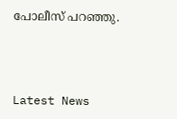പോലീസ് പറഞ്ഞു.



Latest News